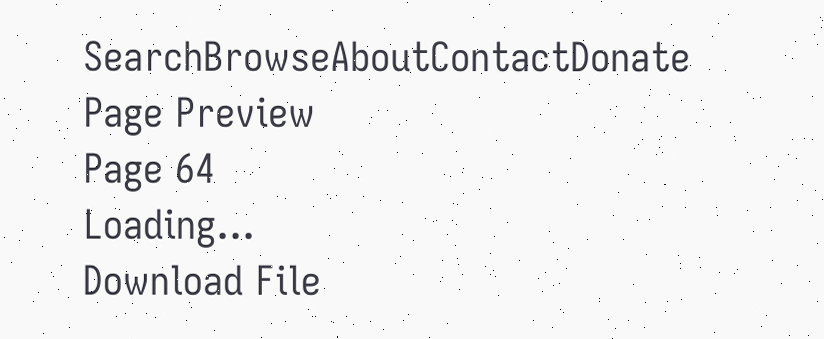SearchBrowseAboutContactDonate
Page Preview
Page 64
Loading...
Download File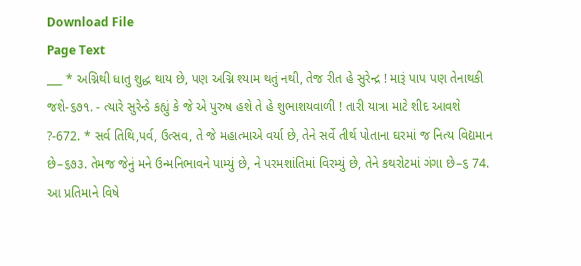Download File
Page Text
___ * અગ્નિથી ધાતુ શુદ્ધ થાય છે, પણ અગ્નિ શ્યામ થતું નથી, તેજ રીત હે સુરેન્દ્ર ! મારૂં પાપ પણ તેનાથકી જશે-૬૭૧. - ત્યારે સુરેન્ડે કહ્યું કે જે એ પુરુષ હશે તે હે શુભાશયવાળી ! તારી યાત્રા માટે શીદ આવશે ?-672. * સર્વ તિથિ,પર્વ, ઉત્સવ, તે જે મહાત્માએ વર્યા છે, તેને સર્વે તીર્થ પોતાના ઘરમાં જ નિત્ય વિદ્યમાન છે–૬૭૩. તેમજ જેનું મને ઉન્મનિભાવને પામ્યું છે, ને પરમશાંતિમાં વિરમ્યું છે, તેને કથરોટમાં ગંગા છે–૬ 74. આ પ્રતિમાને વિષે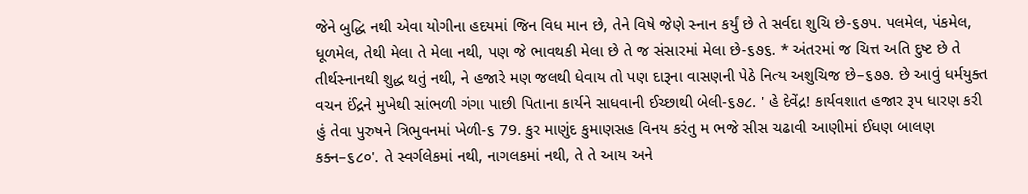જેને બુદ્ધિ નથી એવા યોગીના હદયમાં જિન વિધ માન છે, તેને વિષે જેણે સ્નાન કર્યું છે તે સર્વદા શુચિ છે-૬૭પ. પલમેલ, પંકમેલ, ધૂળમેલ, તેથી મેલા તે મેલા નથી, પણ જે ભાવથકી મેલા છે તે જ સંસારમાં મેલા છે-૬૭૬. * અંતરમાં જ ચિત્ત અતિ દુષ્ટ છે તે તીર્થસ્નાનથી શુદ્ધ થતું નથી, ને હજારે મણ જલથી ધેવાય તો પણ દારૂના વાસણની પેઠે નિત્ય અશુચિજ છે–૬૭૭. છે આવું ધર્મયુક્ત વચન ઈંદ્રને મુખેથી સાંભળી ગંગા પાછી પિતાના કાર્યને સાધવાની ઈચ્છાથી બેલી-૬૭૮. ' હે દેવેંદ્ર! કાર્યવશાત હજાર રૂપ ધારણ કરી હું તેવા પુરુષને ત્રિભુવનમાં ખેળી-૬ 79. કુર માણુંદ કુમાણસહ વિનય કરંતુ મ ભજે સીસ ચઢાવી આણીમાં ઈધણ બાલણ કક્ન–૬૮૦'. તે સ્વર્ગલેકમાં નથી, નાગલકમાં નથી, તે તે આય અને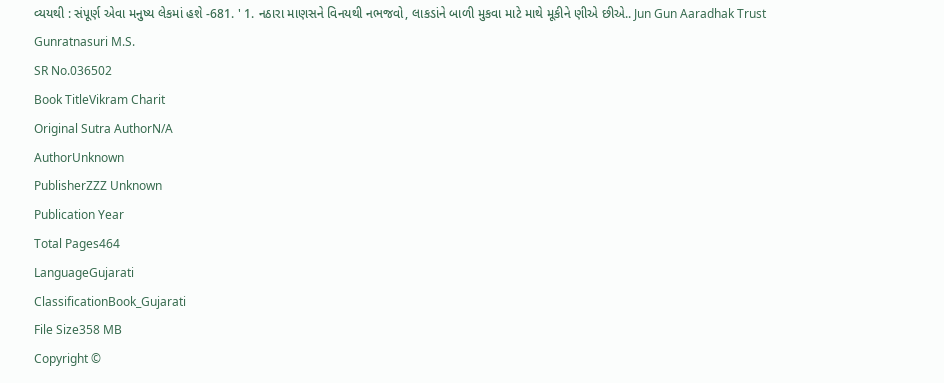વ્યયથી : સંપૂર્ણ એવા મનુષ્ય લેકમાં હશે -681. ' 1. નઠારા માણસને વિનયથી નભજવો, લાકડાંને બાળી મુકવા માટે માથે મૂકીને ણીએ છીએ.. Jun Gun Aaradhak Trust Gunratnasuri M.S.
SR No.036502
Book TitleVikram Charit
Original Sutra AuthorN/A
AuthorUnknown
PublisherZZZ Unknown
Publication Year
Total Pages464
LanguageGujarati
ClassificationBook_Gujarati
File Size358 MB
Copyright ©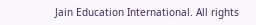Jain Education International. All rights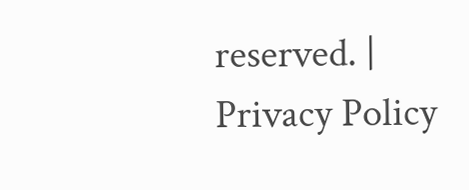reserved. | Privacy Policy